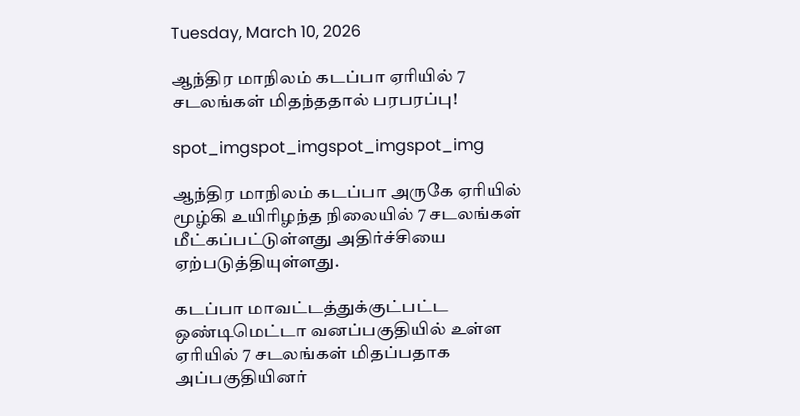Tuesday, March 10, 2026

ஆந்திர மாநிலம் கடப்பா ஏரியில் 7 சடலங்கள் மிதந்ததால் பரபரப்பு!

spot_imgspot_imgspot_imgspot_img

ஆந்திர மாநிலம் கடப்பா அருகே ஏரியில் மூழ்கி உயிரிழந்த நிலையில் 7 சடலங்கள் மீட்கப்பட்டுள்ளது அதிர்ச்சியை ஏற்படுத்தியுள்ளது.

கடப்பா மாவட்டத்துக்குட்பட்ட ஒண்டிமெட்டா வனப்பகுதியில் உள்ள ஏரியில் 7 சடலங்கள் மிதப்பதாக அப்பகுதியினர்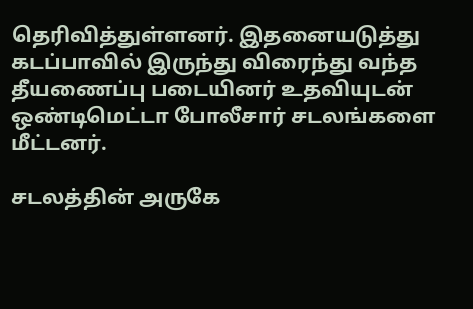தெரிவித்துள்ளனர். இதனையடுத்து கடப்பாவில் இருந்து விரைந்து வந்த தீயணைப்பு படையினர் உதவியுடன் ஒண்டிமெட்டா போலீசார் சடலங்களை மீட்டனர்.

சடலத்தின் அருகே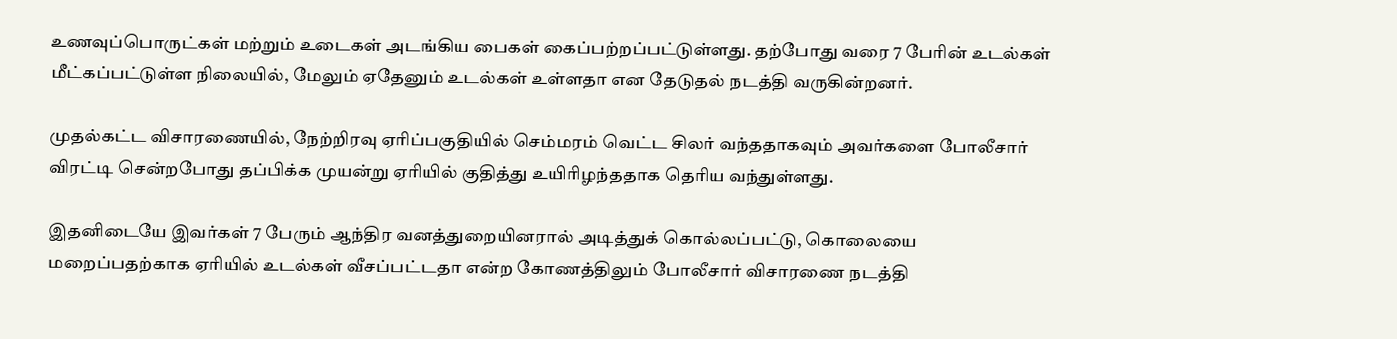உணவுப்பொருட்கள் மற்றும் உடைகள் அடங்கிய பைகள் கைப்பற்றப்பட்டுள்ளது. தற்போது வரை 7 பேரின் உடல்கள் மீட்கப்பட்டுள்ள நிலையில், மேலும் ஏதேனும் உடல்கள் உள்ளதா என தேடுதல் நடத்தி வருகின்றனர்.

முதல்கட்ட விசாரணையில், நேற்றிரவு ஏரிப்பகுதியில் செம்மரம் வெட்ட சிலர் வந்ததாகவும் அவர்களை போலீசார் விரட்டி சென்றபோது தப்பிக்க முயன்று ஏரியில் குதித்து உயிரிழந்ததாக தெரிய வந்துள்ளது.

இதனிடையே இவர்கள் 7 பேரும் ஆந்திர வனத்துறையினரால் அடித்துக் கொல்லப்பட்டு, கொலையை மறைப்பதற்காக ஏரியில் உடல்கள் வீசப்பட்டதா என்ற கோணத்திலும் போலீசார் விசாரணை நடத்தி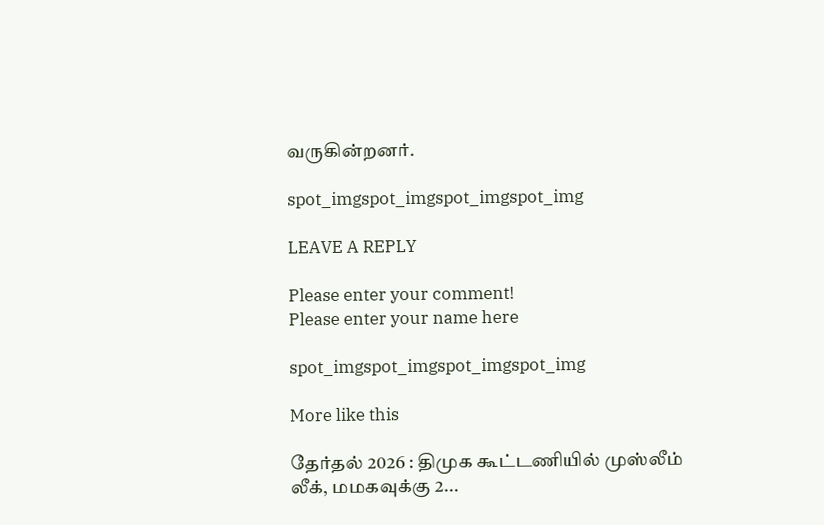வருகின்றனர்.

spot_imgspot_imgspot_imgspot_img

LEAVE A REPLY

Please enter your comment!
Please enter your name here

spot_imgspot_imgspot_imgspot_img

More like this

தேர்தல் 2026 : திமுக கூட்டணியில் முஸ்லீம் லீக், மமகவுக்கு 2...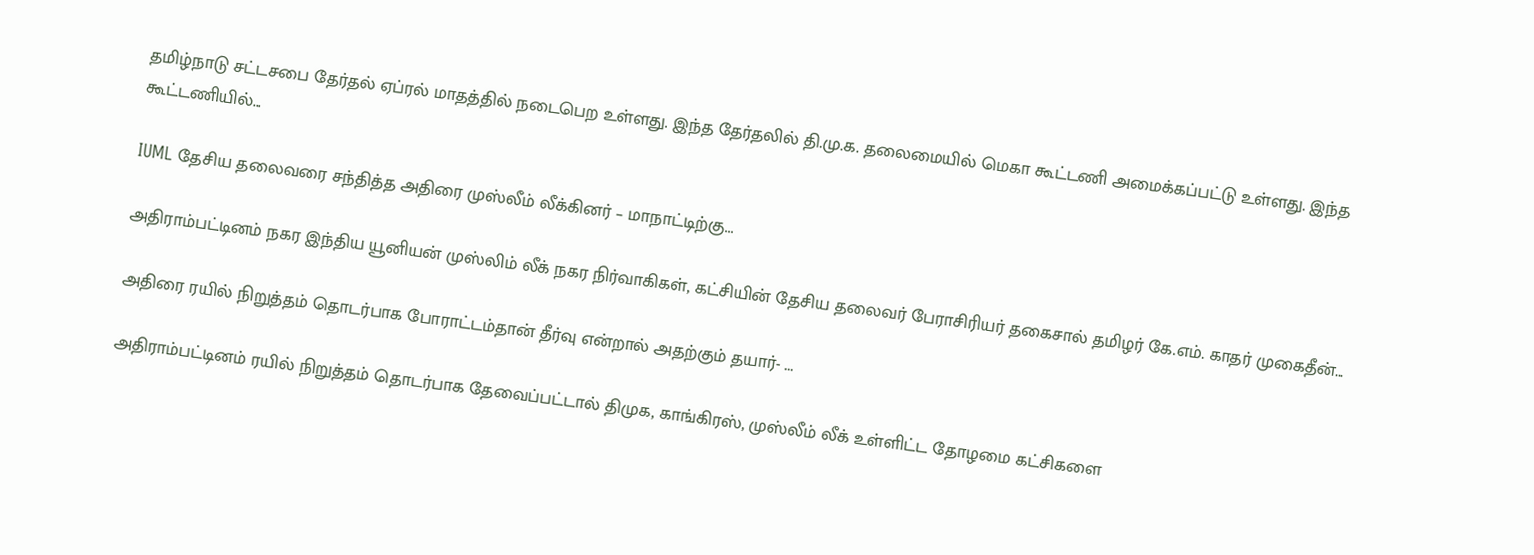தமிழ்நாடு சட்டசபை தேர்தல் ஏப்ரல் மாதத்தில் நடைபெற உள்ளது. இந்த தேர்தலில் தி.மு.க. தலைமையில் மெகா கூட்டணி அமைக்கப்பட்டு உள்ளது. இந்த கூட்டணியில்...

IUML தேசிய தலைவரை சந்தித்த அதிரை முஸ்லீம் லீக்கினர் – மாநாட்டிற்கு...

அதிராம்பட்டினம் நகர இந்திய யூனியன் முஸ்லிம் லீக் நகர நிர்வாகிகள், கட்சியின் தேசிய தலைவர் பேராசிரியர் தகைசால் தமிழர் கே.எம். காதர் முகைதீன்...

அதிரை ரயில் நிறுத்தம் தொடர்பாக போராட்டம்தான் தீர்வு என்றால் அதற்கும் தயார்- ...

அதிராம்பட்டினம் ரயில் நிறுத்தம் தொடர்பாக தேவைப்பட்டால் திமுக, காங்கிரஸ், முஸ்லீம் லீக் உள்ளிட்ட தோழமை கட்சிகளை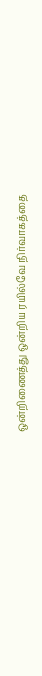ஒன்றிணைத்து ஒன்றிய ரயில்வே நிர்வாகத்தை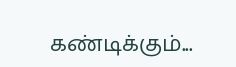கண்டிக்கும்...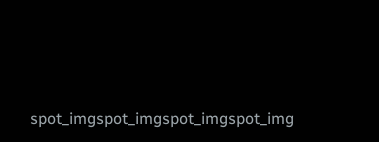spot_imgspot_imgspot_imgspot_img